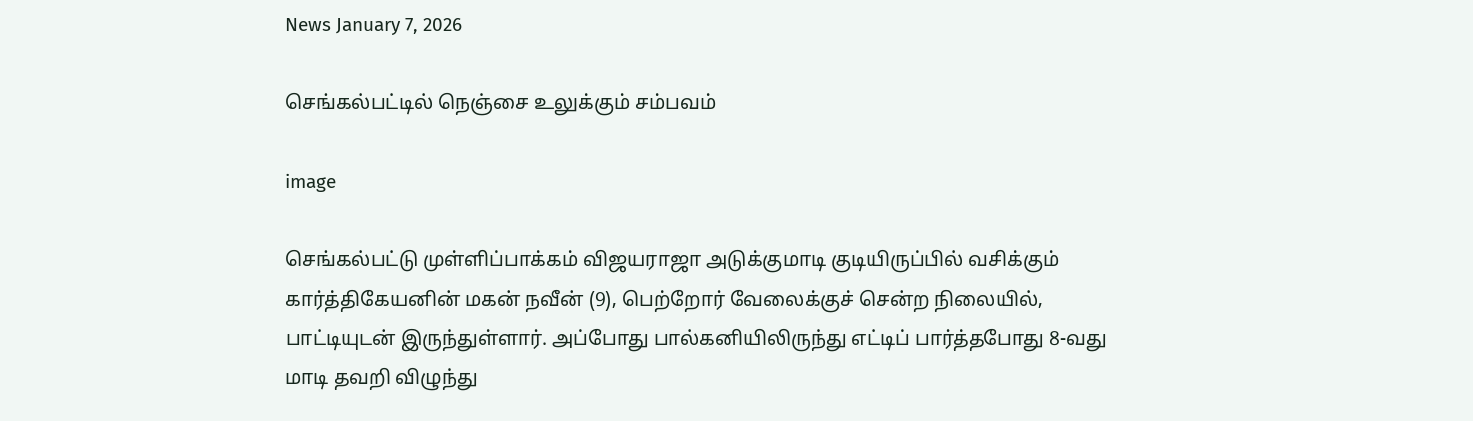News January 7, 2026

செங்கல்பட்டில் நெஞ்சை உலுக்கும் சம்பவம்

image

செங்கல்பட்டு முள்ளிப்பாக்கம் விஜயராஜா அடுக்குமாடி குடியிருப்பில் வசிக்கும் கார்த்திகேயனின் மகன் நவீன் (9), பெற்றோர் வேலைக்குச் சென்ற நிலையில், பாட்டியுடன் இருந்துள்ளார். அப்போது பால்கனியிலிருந்து எட்டிப் பார்த்தபோது 8-வது மாடி தவறி விழுந்து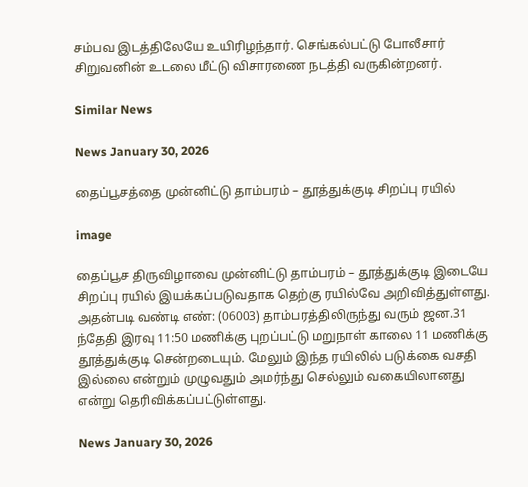சம்பவ இடத்திலேயே உயிரிழந்தார். செங்கல்பட்டு போலீசார் சிறுவனின் உடலை மீட்டு விசாரணை நடத்தி வருகின்றனர்.

Similar News

News January 30, 2026

தைப்பூசத்தை முன்னிட்டு தாம்பரம் – தூத்துக்குடி சிறப்பு ரயில்

image

தைப்பூச திருவிழாவை முன்னிட்டு தாம்பரம் – தூத்துக்குடி இடையே சிறப்பு ரயில் இயக்கப்படுவதாக தெற்கு ரயில்வே அறிவித்துள்ளது. அதன்படி வண்டி எண்: (06003) தாம்பரத்திலிருந்து வரும் ஜன.31 ந்தேதி இரவு 11:50 மணிக்கு புறப்பட்டு மறுநாள் காலை 11 மணிக்கு தூத்துக்குடி சென்றடையும். மேலும் இந்த ரயிலில் படுக்கை வசதி இல்லை என்றும் முழுவதும் அமர்ந்து செல்லும் வகையிலானது என்று தெரிவிக்கப்பட்டுள்ளது.

News January 30, 2026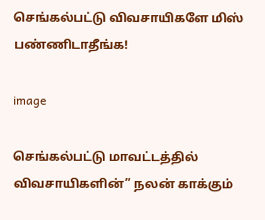செங்கல்பட்டு விவசாயிகளே மிஸ் பண்ணிடாதீங்க!

image

செங்கல்பட்டு மாவட்டத்தில் விவசாயிகளின்” நலன் காக்கும்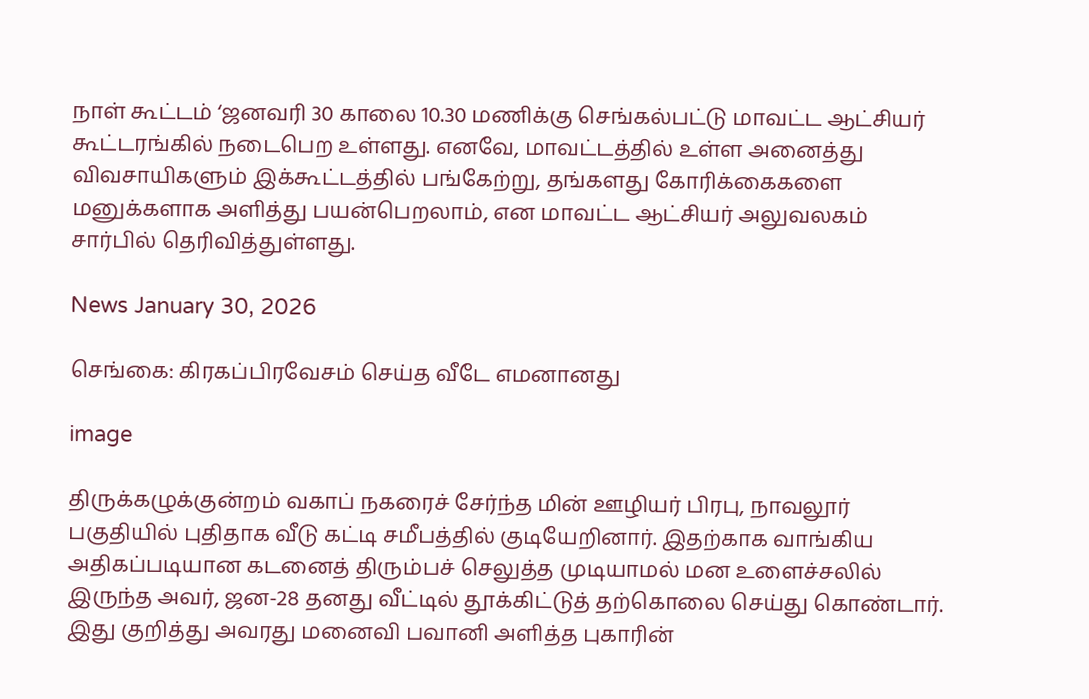நாள் கூட்டம் ‘ஜனவரி 30 காலை 10.30 மணிக்கு செங்கல்பட்டு மாவட்ட ஆட்சியர் கூட்டரங்கில் நடைபெற உள்ளது. எனவே, மாவட்டத்தில் உள்ள அனைத்து விவசாயிகளும் இக்கூட்டத்தில் பங்கேற்று, தங்களது கோரிக்கைகளை மனுக்களாக அளித்து பயன்பெறலாம், என மாவட்ட ஆட்சியர் அலுவலகம் சார்பில் தெரிவித்துள்ளது.

News January 30, 2026

செங்கை: கிரகப்பிரவேசம் செய்த வீடே எமனானது

image

திருக்கழுக்குன்றம் வகாப் நகரைச் சேர்ந்த மின் ஊழியர் பிரபு, நாவலூர் பகுதியில் புதிதாக வீடு கட்டி சமீபத்தில் குடியேறினார். இதற்காக வாங்கிய அதிகப்படியான கடனைத் திரும்பச் செலுத்த முடியாமல் மன உளைச்சலில் இருந்த அவர், ஜன-28 தனது வீட்டில் தூக்கிட்டுத் தற்கொலை செய்து கொண்டார். இது குறித்து அவரது மனைவி பவானி அளித்த புகாரின்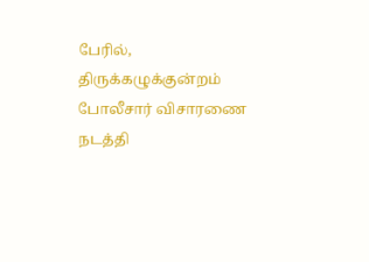பேரில், திருக்கழுக்குன்றம் போலீசார் விசாரணை நடத்தி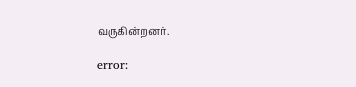வருகின்றனர்.

error: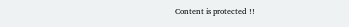Content is protected !!